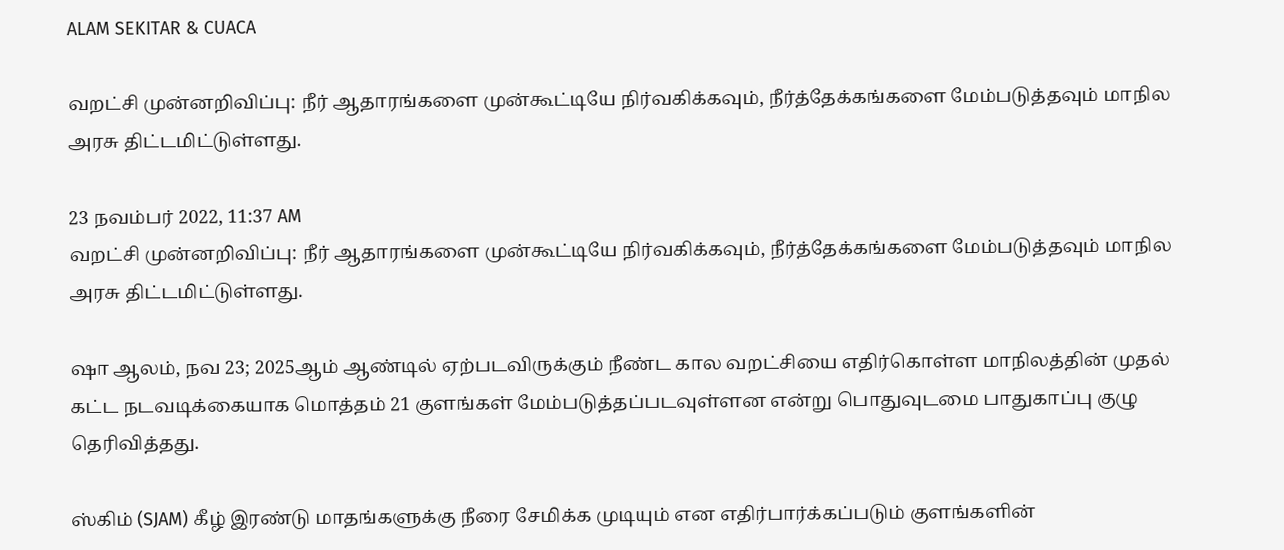ALAM SEKITAR & CUACA

வறட்சி முன்னறிவிப்பு: நீர் ஆதாரங்களை முன்கூட்டியே நிர்வகிக்கவும், நீர்த்தேக்கங்களை மேம்படுத்தவும் மாநில அரசு திட்டமிட்டுள்ளது.

23 நவம்பர் 2022, 11:37 AM
வறட்சி முன்னறிவிப்பு: நீர் ஆதாரங்களை முன்கூட்டியே நிர்வகிக்கவும், நீர்த்தேக்கங்களை மேம்படுத்தவும் மாநில அரசு திட்டமிட்டுள்ளது.

ஷா ஆலம், நவ 23; 2025ஆம் ஆண்டில் ஏற்படவிருக்கும் நீண்ட கால வறட்சியை எதிர்கொள்ள மாநிலத்தின் முதல் கட்ட நடவடிக்கையாக மொத்தம் 21 குளங்கள் மேம்படுத்தப்படவுள்ளன என்று பொதுவுடமை பாதுகாப்பு குழு தெரிவித்தது.

ஸ்கிம் (SJAM) கீழ் இரண்டு மாதங்களுக்கு நீரை சேமிக்க முடியும் என எதிர்பார்க்கப்படும் குளங்களின்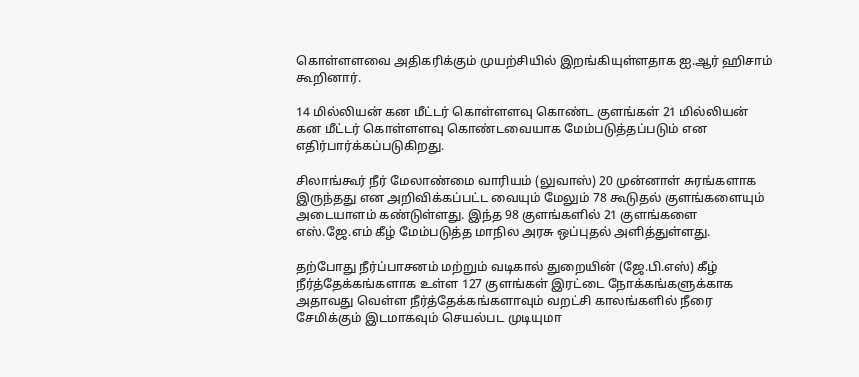கொள்ளளவை அதிகரிக்கும் முயற்சியில் இறங்கியுள்ளதாக ஐ.ஆர் ஹிசாம் கூறினார்.

14 மில்லியன் கன மீட்டர் கொள்ளளவு கொண்ட குளங்கள் 21 மில்லியன் கன மீட்டர் கொள்ளளவு கொண்டவையாக மேம்படுத்தப்படும் என எதிர்பார்க்கப்படுகிறது.

சிலாங்கூர் நீர் மேலாண்மை வாரியம் (லுவாஸ்) 20 முன்னாள் சுரங்களாக இருந்தது என அறிவிக்கப்பட்ட வையும் மேலும் 78 கூடுதல் குளங்களையும் அடையாளம் கண்டுள்ளது. இந்த 98 குளங்களில் 21 குளங்களை எஸ்.ஜே.எம் கீழ் மேம்படுத்த மாநில அரசு ஒப்புதல் அளித்துள்ளது.

தற்போது நீர்ப்பாசனம் மற்றும் வடிகால் துறையின் (ஜே.பி.எஸ்) கீழ் நீர்த்தேக்கங்களாக உள்ள 127 குளங்கள் இரட்டை நோக்கங்களுக்காக அதாவது வெள்ள நீர்த்தேக்கங்களாவும் வறட்சி காலங்களில் நீரை சேமிக்கும் இடமாகவும் செயல்பட முடியுமா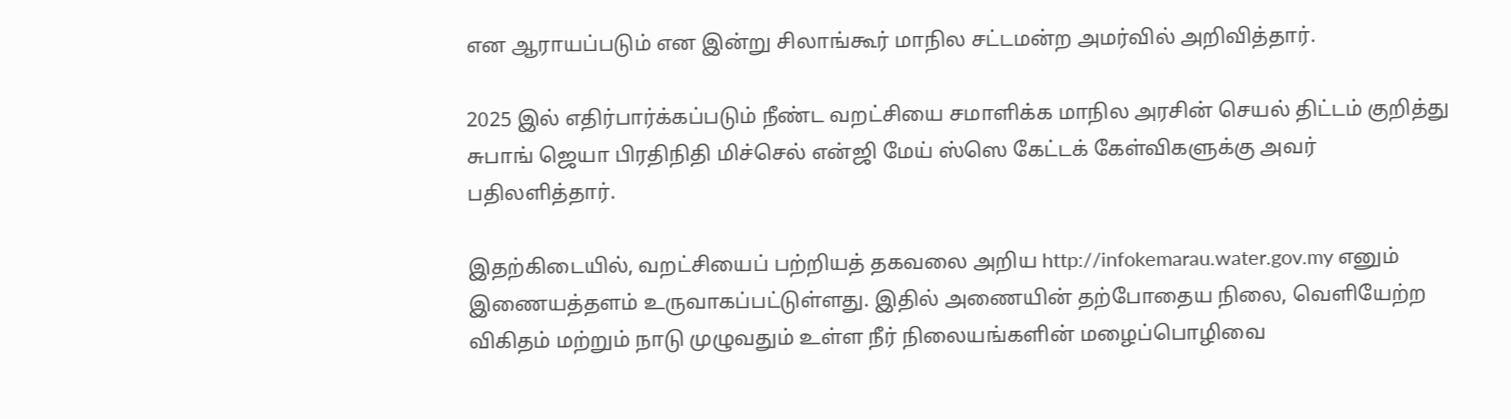என ஆராயப்படும் என இன்று சிலாங்கூர் மாநில சட்டமன்ற அமர்வில் அறிவித்தார்.

2025 இல் எதிர்பார்க்கப்படும் நீண்ட வறட்சியை சமாளிக்க மாநில அரசின் செயல் திட்டம் குறித்து சுபாங் ஜெயா பிரதிநிதி மிச்செல் என்ஜி மேய் ஸ்ஸெ கேட்டக் கேள்விகளுக்கு அவர் பதிலளித்தார்.

இதற்கிடையில், வறட்சியைப் பற்றியத் தகவலை அறிய http://infokemarau.water.gov.my எனும் இணையத்தளம் உருவாகப்பட்டுள்ளது. இதில் அணையின் தற்போதைய நிலை, வெளியேற்ற விகிதம் மற்றும் நாடு முழுவதும் உள்ள நீர் நிலையங்களின் மழைப்பொழிவை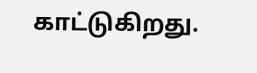காட்டுகிறது.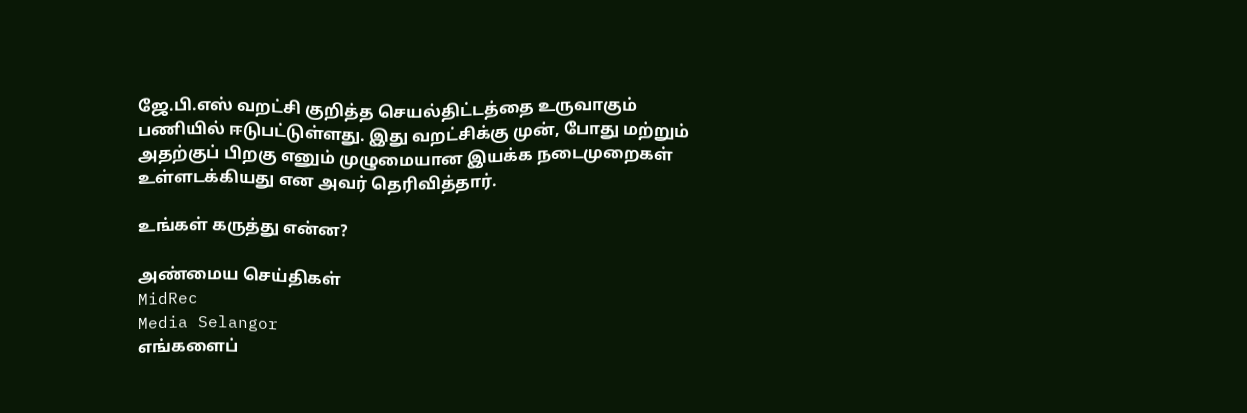ஜே.பி.எஸ் வறட்சி குறித்த செயல்திட்டத்தை உருவாகும் பணியில் ஈடுபட்டுள்ளது. இது வறட்சிக்கு முன், போது மற்றும் அதற்குப் பிறகு எனும் முழுமையான இயக்க நடைமுறைகள் உள்ளடக்கியது என அவர் தெரிவித்தார்.

உங்கள் கருத்து என்ன?

அண்மைய செய்திகள்
MidRec
Media Selangor
எங்களைப்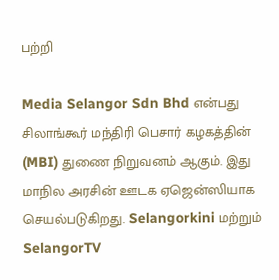பற்றி

Media Selangor Sdn Bhd என்பது சிலாங்கூர் மந்திரி பெசார் கழகத்தின் (MBI) துணை நிறுவனம் ஆகும். இது மாநில அரசின் ஊடக ஏஜென்ஸியாக செயல்படுகிறது. Selangorkini மற்றும் SelangorTV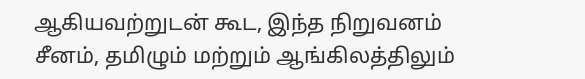ஆகியவற்றுடன் கூட, இந்த நிறுவனம் சீனம், தமிழும் மற்றும் ஆங்கிலத்திலும்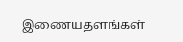இணையதளங்கள்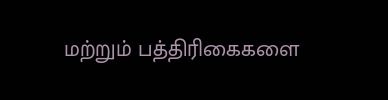மற்றும் பத்திரிகைகளை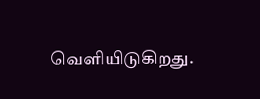வெளியிடுகிறது.